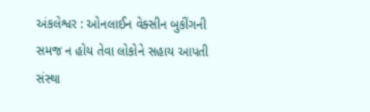અંકલેશ્વર : ઓનલાઈન વેક્સીન બુકીંગની સમજ ન હોય તેવા લોકોને સહાય આપતી સંસ્થા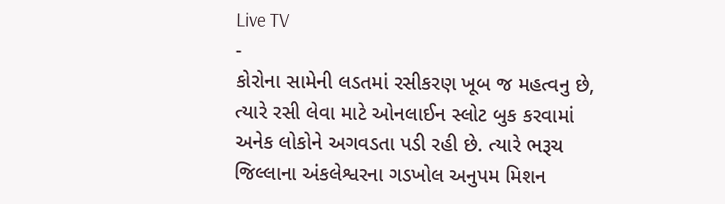Live TV
-
કોરોના સામેની લડતમાં રસીકરણ ખૂબ જ મહત્વનુ છે, ત્યારે રસી લેવા માટે ઓનલાઈન સ્લોટ બુક કરવામાં અનેક લોકોને અગવડતા પડી રહી છે. ત્યારે ભરૂચ જિલ્લાના અંકલેશ્વરના ગડખોલ અનુપમ મિશન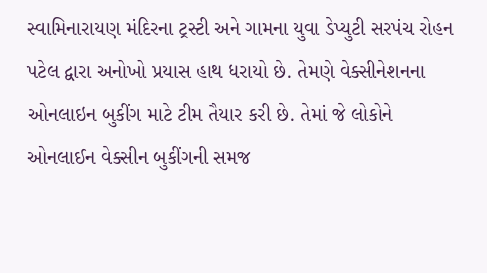સ્વામિનારાયણ મંદિરના ટ્રસ્ટી અને ગામના યુવા ડેપ્યુટી સરપંચ રોહન પટેલ દ્વારા અનોખો પ્રયાસ હાથ ધરાયો છે. તેમણે વેક્સીનેશનના ઓનલાઇન બુકીંગ માટે ટીમ તૈયાર કરી છે. તેમાં જે લોકોને ઓનલાઈન વેક્સીન બુકીંગની સમજ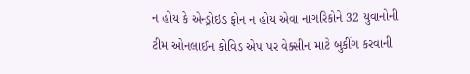ન હોય કે એન્ડ્રોઇડ ફોન ન હોય એવા નાગરિકોને 32 યુવાનોની ટીમ ઓનલાઈન કોવિડ એપ પર વેક્સીન માટે બુકીંગ કરવાની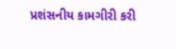પ્રશંસનીય કામગીરી કરી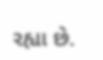રહ્યા છે.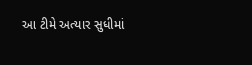આ ટીમે અત્યાર સુધીમાં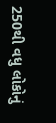250થી વધુ લોકોનું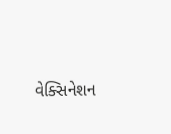વેક્સિનેશન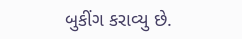બુકીંગ કરાવ્યુ છે.